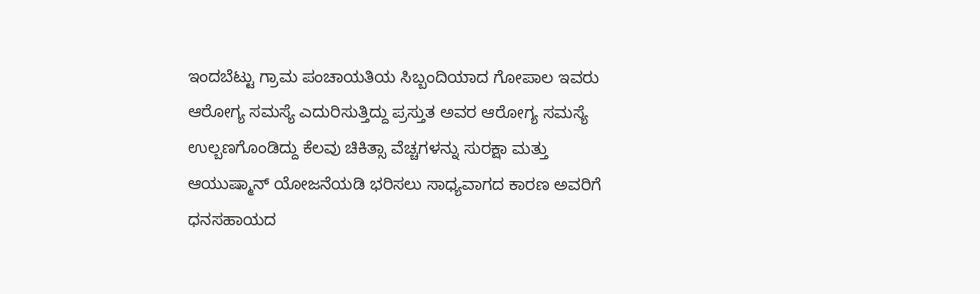ಇಂದಬೆಟ್ಟು ಗ್ರಾಮ ಪಂಚಾಯತಿಯ ಸಿಬ್ಬಂದಿಯಾದ ಗೋಪಾಲ ಇವರು ಆರೋಗ್ಯ ಸಮಸ್ಯೆ ಎದುರಿಸುತ್ತಿದ್ದು ಪ್ರಸ್ತುತ ಅವರ ಆರೋಗ್ಯ ಸಮಸ್ಯೆ ಉಲ್ಬಣಗೊಂಡಿದ್ದು ಕೆಲವು ಚಿಕಿತ್ಸಾ ವೆಚ್ಚಗಳನ್ನು ಸುರಕ್ಷಾ ಮತ್ತು ಆಯುಷ್ಮಾನ್ ಯೋಜನೆಯಡಿ ಭರಿಸಲು ಸಾಧ್ಯವಾಗದ ಕಾರಣ ಅವರಿಗೆ ಧನಸಹಾಯದ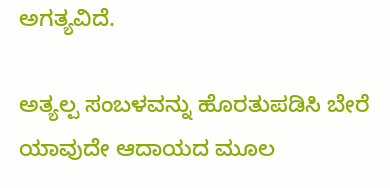ಅಗತ್ಯವಿದೆ.

ಅತ್ಯಲ್ಪ ಸಂಬಳವನ್ನು ಹೊರತುಪಡಿಸಿ ಬೇರೆ ಯಾವುದೇ ಆದಾಯದ ಮೂಲ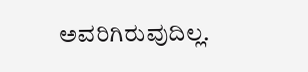ಅವರಿಗಿರುವುದಿಲ್ಲ.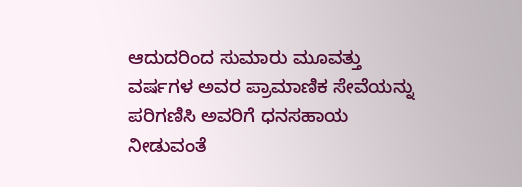ಆದುದರಿಂದ ಸುಮಾರು ಮೂವತ್ತು ವರ್ಷಗಳ ಅವರ ಪ್ರಾಮಾಣಿಕ ಸೇವೆಯನ್ನು ಪರಿಗಣಿಸಿ ಅವರಿಗೆ ಧನಸಹಾಯ ನೀಡುವಂತೆ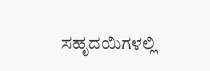ಸಹೃದಯಿಗಳಲ್ಲಿ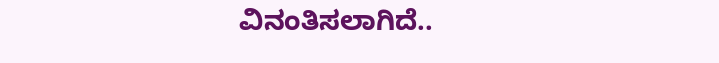ವಿನಂತಿಸಲಾಗಿದೆ..